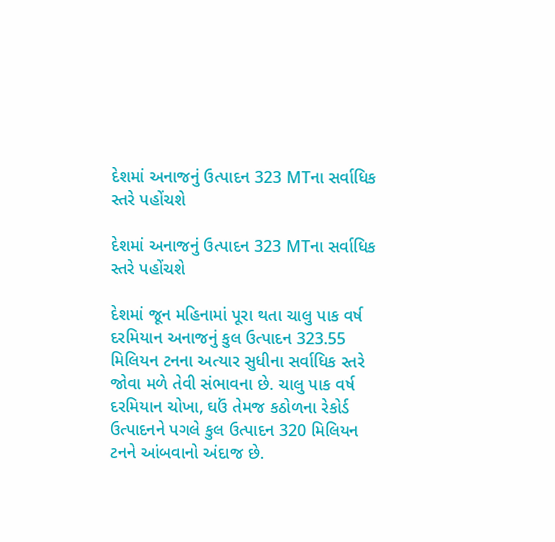દેશમાં અનાજનું ઉત્પાદન 323 MTના સર્વાધિક સ્તરે પહોંચશે

દેશમાં અનાજનું ઉત્પાદન 323 MTના સર્વાધિક સ્તરે પહોંચશે

દેશમાં જૂન મહિનામાં પૂરા થતા ચાલુ પાક વર્ષ દરમિયાન અનાજનું કુલ ઉત્પાદન 323.55 મિલિયન ટનના અત્યાર સુધીના સર્વાધિક સ્તરે જોવા મળે તેવી સંભાવના છે. ચાલુ પાક વર્ષ દરમિયાન ચોખા, ઘઉં તેમજ કઠોળના રેકોર્ડ ઉત્પાદનને પગલે કુલ ઉત્પાદન 320 મિલિયન ટનને આંબવાનો અંદાજ છે.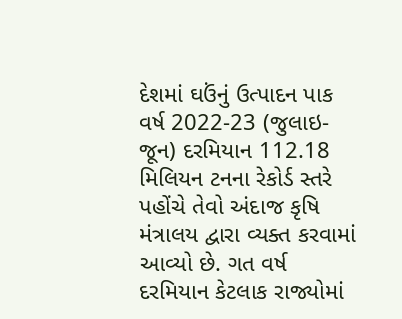દેશમાં ઘઉંનું ઉત્પાદન પાક વર્ષ 2022-23 (જુલાઇ-જૂન) દરમિયાન 112.18 મિલિયન ટનના રેકોર્ડ સ્તરે પહોંચે તેવો અંદાજ કૃષિ મંત્રાલય દ્વારા વ્યક્ત કરવામાં આવ્યો છે. ગત વર્ષ દરમિયાન કેટલાક રાજ્યોમાં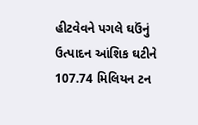હીટવેવને પગલે ઘઉંનું ઉત્પાદન આંશિક ઘટીને 107.74 મિલિયન ટન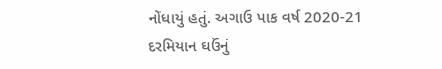નોંધાયું હતું. અગાઉ પાક વર્ષ 2020-21 દરમિયાન ઘઉંનું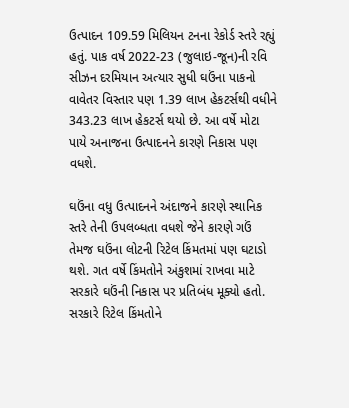ઉત્પાદન 109.59 મિલિયન ટનના રેકોર્ડ સ્તરે રહ્યું હતું. પાક વર્ષ 2022-23 (જુલાઇ-જૂન)ની રવિ સીઝન દરમિયાન અત્યાર સુધી ઘઉંના પાકનો વાવેતર વિસ્તાર પણ 1.39 લાખ હેકટર્સથી વધીને 343.23 લાખ હેકટર્સ થયો છે. આ વર્ષે મોટા પાયે અનાજના ઉત્પાદનને કારણે નિકાસ પણ વધશે.

ઘઉંના વધુ ઉત્પાદનને અંદાજને કારણે સ્થાનિક સ્તરે તેની ઉપલબ્ધતા વધશે જેને કારણે ગઉં તેમજ ઘઉંના લોટની રિટેલ કિંમતમાં પણ ઘટાડો થશે. ગત વર્ષે કિંમતોને અંકુશમાં રાખવા માટે સરકારે ઘઉંની નિકાસ પર પ્રતિબંધ મૂક્યો હતો. સરકારે રિટેલ કિંમતોને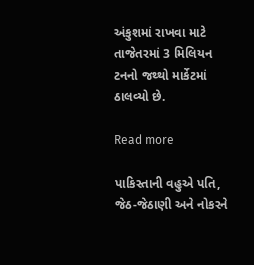અંકુશમાં રાખવા માટે તાજેતરમાં 3 મિલિયન ટનનો જથ્થો માર્કેટમાં ઠાલવ્યો છે.

Read more

પાકિસ્તાની વહુએ પતિ, જેઠ-જેઠાણી અને નોકરને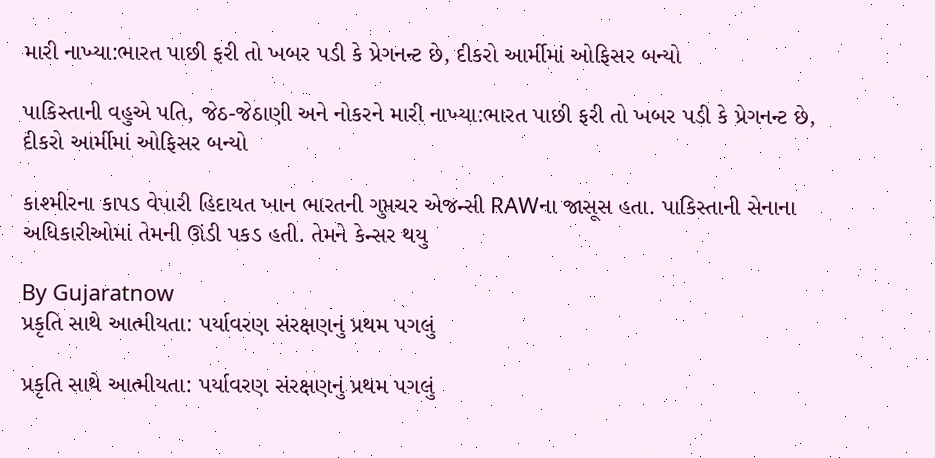મારી નાખ્યા:ભારત પાછી ફરી તો ખબર પડી કે પ્રેગનન્ટ છે, દીકરો આર્મીમાં ઓફિસર બન્યો

પાકિસ્તાની વહુએ પતિ, જેઠ-જેઠાણી અને નોકરને મારી નાખ્યા:ભારત પાછી ફરી તો ખબર પડી કે પ્રેગનન્ટ છે, દીકરો આર્મીમાં ઓફિસર બન્યો

કાશ્મીરના કાપડ વેપારી હિદાયત ખાન ભારતની ગુપ્તચર એજન્સી RAWના જાસૂસ હતા. પાકિસ્તાની સેનાના અધિકારીઓમાં તેમની ઊંડી પકડ હતી. તેમને કેન્સર થયુ

By Gujaratnow
પ્રકૃતિ સાથે આત્મીયતા: પર્યાવરણ સંરક્ષણનું પ્રથમ પગલું

પ્રકૃતિ સાથે આત્મીયતા: પર્યાવરણ સંરક્ષણનું પ્રથમ પગલું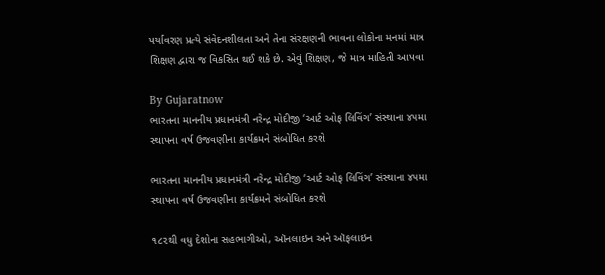પર્યાવરણ પ્રત્યે સંવેદનશીલતા અને તેના સંરક્ષણની ભાવના લોકોના મનમાં માત્ર શિક્ષણ દ્વારા જ વિકસિત થઈ શકે છે. એવું શિક્ષણ, જે માત્ર માહિતી આપવા

By Gujaratnow
ભારતના માનનીય પ્રધાનમંત્રી નરેન્દ્ર મોદીજી ‘આર્ટ ઓફ લિવિંગ’ સંસ્થાના ૪૫મા સ્થાપના વર્ષ ઉજવણીના કાર્યક્રમને સંબોધિત કરશે

ભારતના માનનીય પ્રધાનમંત્રી નરેન્દ્ર મોદીજી ‘આર્ટ ઓફ લિવિંગ’ સંસ્થાના ૪૫મા સ્થાપના વર્ષ ઉજવણીના કાર્યક્રમને સંબોધિત કરશે

૧૮૨થી વધુ દેશોના સહભાગીઓ, ઑનલાઇન અને ઑફલાઇન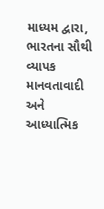માધ્યમ દ્વારા, ભારતના સૌથી વ્યાપક માનવતાવાદી અને આધ્યાત્મિક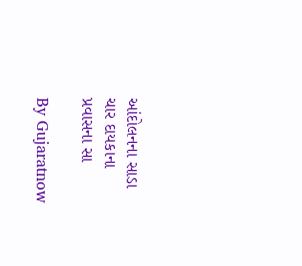આંદોલનના સાડા ચાર દાયકાના પ્રવાસના સા

By Gujaratnow